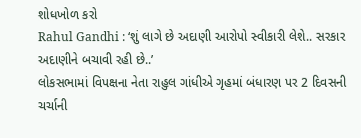શોધખોળ કરો
Rahul Gandhi : ‘શું લાગે છે અદાણી આરોપો સ્વીકારી લેશે.. સરકાર અદાણીને બચાવી રહી છે..’
લોકસભામાં વિપક્ષના નેતા રાહુલ ગાંધીએ ગૃહમાં બંધારણ પર 2 દિવસની ચર્ચાની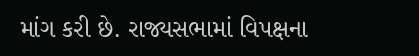માંગ કરી છે. રાજ્યસભામાં વિપક્ષના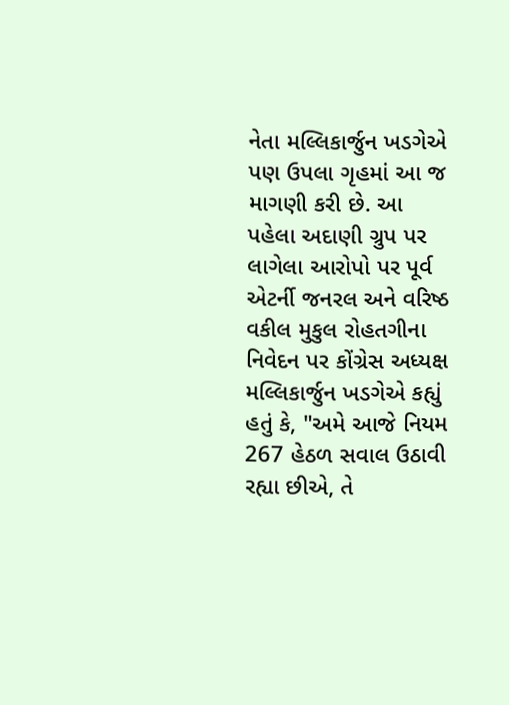નેતા મલ્લિકાર્જુન ખડગેએ પણ ઉપલા ગૃહમાં આ જ માગણી કરી છે. આ પહેલા અદાણી ગ્રુપ પર લાગેલા આરોપો પર પૂર્વ એટર્ની જનરલ અને વરિષ્ઠ વકીલ મુકુલ રોહતગીના નિવેદન પર કોંગ્રેસ અધ્યક્ષ મલ્લિકાર્જુન ખડગેએ કહ્યું હતું કે, "અમે આજે નિયમ 267 હેઠળ સવાલ ઉઠાવી રહ્યા છીએ, તે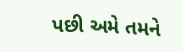પછી અમે તમને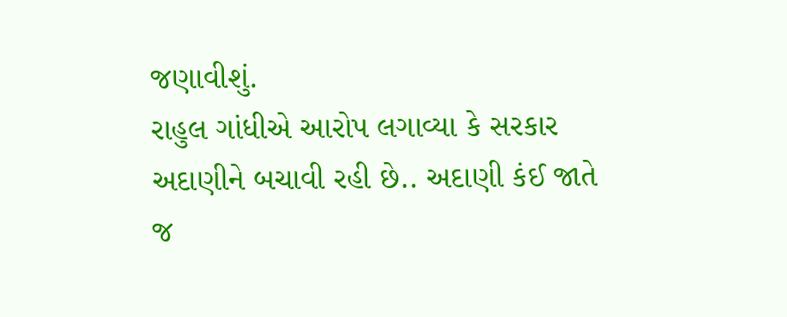જણાવીશું.
રાહુલ ગાંધીએ આરોપ લગાવ્યા કે સરકાર અદાણીને બચાવી રહી છે.. અદાણી કંઈ જાતે જ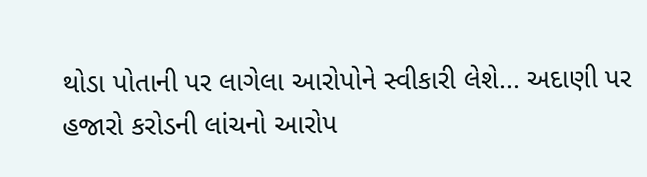થોડા પોતાની પર લાગેલા આરોપોને સ્વીકારી લેશે... અદાણી પર હજારો કરોડની લાંચનો આરોપ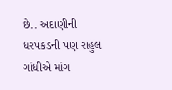છે.. અદાણીની ધરપકડની પણ રાહુલ ગાંધીએ માંગ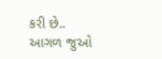કરી છે..
આગળ જુઓ